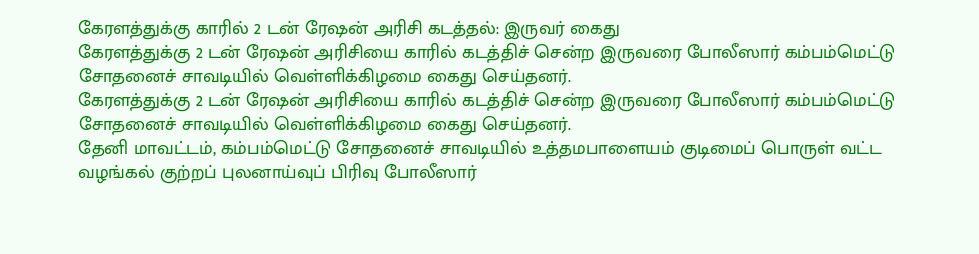கேரளத்துக்கு காரில் 2 டன் ரேஷன் அரிசி கடத்தல்: இருவர் கைது
கேரளத்துக்கு 2 டன் ரேஷன் அரிசியை காரில் கடத்திச் சென்ற இருவரை போலீஸார் கம்பம்மெட்டு சோதனைச் சாவடியில் வெள்ளிக்கிழமை கைது செய்தனர்.
கேரளத்துக்கு 2 டன் ரேஷன் அரிசியை காரில் கடத்திச் சென்ற இருவரை போலீஸார் கம்பம்மெட்டு சோதனைச் சாவடியில் வெள்ளிக்கிழமை கைது செய்தனர்.
தேனி மாவட்டம், கம்பம்மெட்டு சோதனைச் சாவடியில் உத்தமபாளையம் குடிமைப் பொருள் வட்ட வழங்கல் குற்றப் புலனாய்வுப் பிரிவு போலீஸார்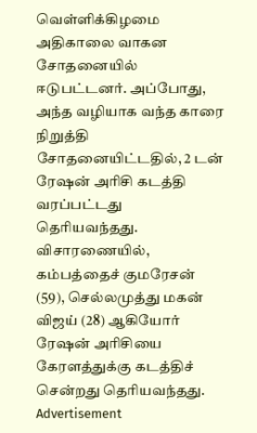வெள்ளிக்கிழமை அதிகாலை வாகன சோதனையில் ஈடுபட்டனர். அப்போது, அந்த வழியாக வந்த காரை நிறுத்தி சோதனையிட்டதில், 2 டன் ரேஷன் அரிசி கடத்தி வரப்பட்டது தெரியவந்தது.
விசாரணையில், கம்பத்தைச் குமரேசன் (59), செல்லமுத்து மகன் விஜய் (28) ஆகியோர் ரேஷன் அரிசியை கேரளத்துக்கு கடத்திச் சென்றது தெரியவந்தது.
Advertisement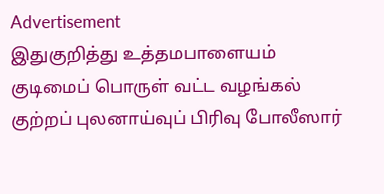Advertisement
இதுகுறித்து உத்தமபாளையம் குடிமைப் பொருள் வட்ட வழங்கல் குற்றப் புலனாய்வுப் பிரிவு போலீஸார்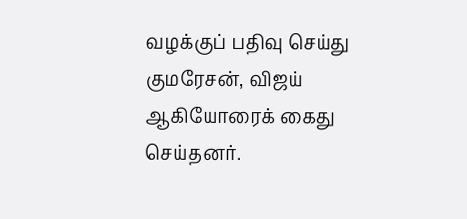வழக்குப் பதிவு செய்து குமரேசன், விஜய் ஆகியோரைக் கைது செய்தனர்.